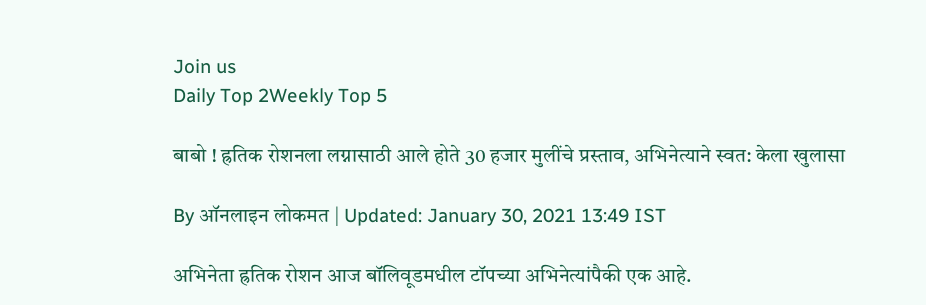Join us
Daily Top 2Weekly Top 5

बाबो ! ह्रतिक रोशनला लग्नासाठी आले होते 30 हजार मुलींचे प्रस्ताव, अभिनेत्याने स्वत: केला खुलासा

By ऑनलाइन लोकमत | Updated: January 30, 2021 13:49 IST

अभिनेता ह्रतिक रोशन आज बॉलिवूडमधील टॉपच्या अभिनेत्यांपैकी एक आहे.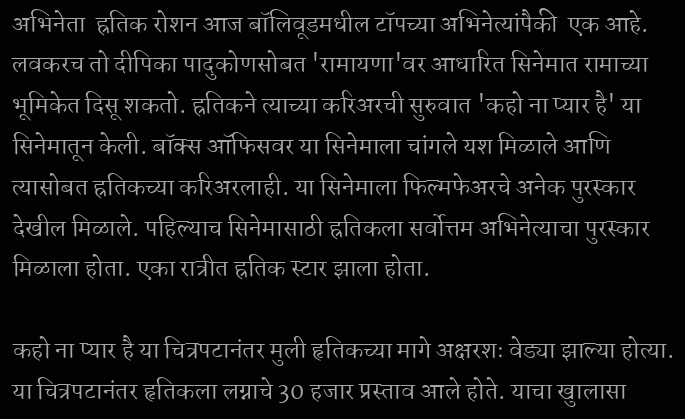अभिनेता  ह्रतिक रोशन आज बॉलिवूडमधील टॉपच्या अभिनेत्यांपैकी  एक आहे. लवकरच तो दीपिका पादुकोणसोबत 'रामायणा'वर आधारित सिनेमात रामाच्या भूमिकेत दिसू शकतो. ह्रतिकने त्याच्या करिअरची सुरुवात 'कहो ना प्यार है' या सिनेमातून केली. बॉक्स ऑफिसवर या सिनेमाला चांगले यश मिळाले आणि त्यासोबत ह्रतिकच्या करिअरलाही. या सिनेमाला फिल्मफेअरचे अनेक पुरस्कार देखील मिळाले. पहिल्याच सिनेमासाठी ह्रतिकला सर्वोत्तम अभिनेत्याचा पुरस्कार मिळाला होता. एका रात्रीत ह्रतिक स्टार झाला होता.

कहो ना प्यार है या चित्रपटानंतर मुली हृतिकच्या मागे अक्षरशः वेड्या झाल्या होत्या. या चित्रपटानंतर हृतिकला लग्नाचे 30 हजार प्रस्ताव आले होते. याचा खुालासा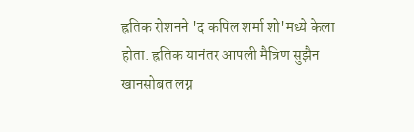ह्रतिक रोशनने 'द कपिल शर्मा शो'मध्ये केला होता. ह्रतिक यानंतर आपली मैत्रिण सुझैन खानसोबत लग्न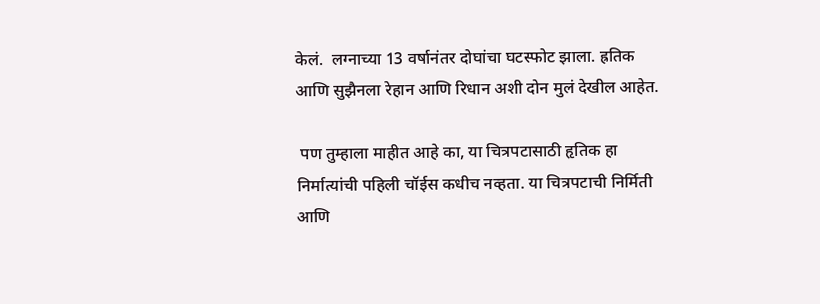केलं.  लग्नाच्या 13 वर्षानंतर दोघांचा घटस्फोट झाला. ह्रतिक आणि सुझैनला रेहान आणि रिधान अशी दोन मुलं देखील आहेत.

 पण तुम्हाला माहीत आहे का, या चित्रपटासाठी हृतिक हा निर्मात्यांची पहिली चॉईस कधीच नव्हता. या चित्रपटाची निर्मिती आणि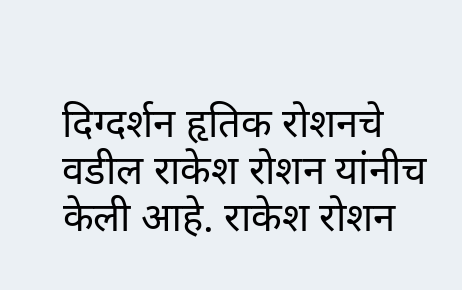दिग्दर्शन हृतिक रोशनचे वडील राकेश रोशन यांनीच केली आहे. राकेश रोशन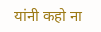यांनी कहो ना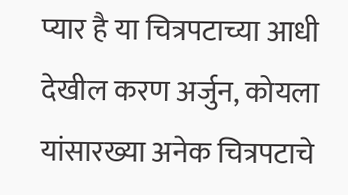प्यार है या चित्रपटाच्या आधी देखील करण अर्जुन, कोयला यांसारख्या अनेक चित्रपटाचे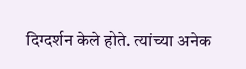दिग्दर्शन केले होते. त्यांच्या अनेक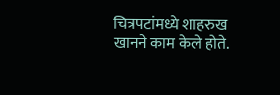चित्रपटांमध्ये शाहरुख खानने काम केले होते.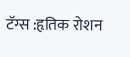टॅग्स :हृतिक रोशन